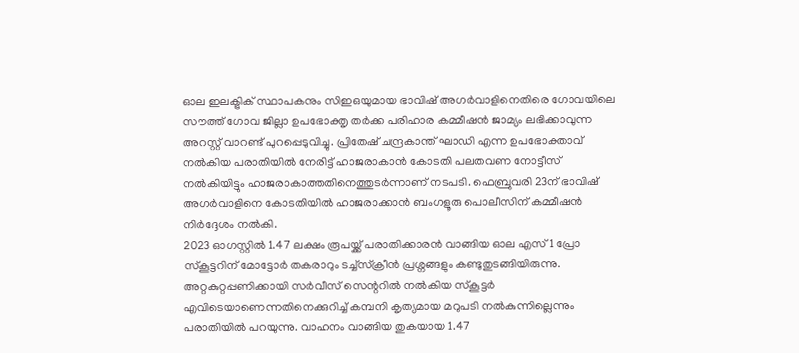ഓല ഇലക്ട്രിക് സ്ഥാപകനും സിഇഒയുമായ ഭാവിഷ് അഗർവാളിനെതിരെ ഗോവയിലെ സൗത്ത് ഗോവ ജില്ലാ ഉപഭോക്തൃ തർക്ക പരിഹാര കമ്മീഷൻ ജാമ്യം ലഭിക്കാവുന്ന അറസ്റ്റ് വാറണ്ട് പുറപ്പെടുവിച്ചു. പ്രിതേഷ് ചന്ദ്രകാന്ത് ഘാഡി എന്ന ഉപഭോക്താവ് നൽകിയ പരാതിയിൽ നേരിട്ട് ഹാജരാകാൻ കോടതി പലതവണ നോട്ടീസ് നൽകിയിട്ടും ഹാജരാകാത്തതിനെത്തുടർന്നാണ് നടപടി. ഫെബ്രുവരി 23ന് ഭാവിഷ് അഗർവാളിനെ കോടതിയിൽ ഹാജരാക്കാൻ ബംഗളൂരു പൊലീസിന് കമ്മീഷൻ നിർദ്ദേശം നൽകി.
2023 ഓഗസ്റ്റിൽ 1.47 ലക്ഷം രൂപയ്ക്ക് പരാതിക്കാരൻ വാങ്ങിയ ഓല എസ്1 പ്രോ സ്കൂട്ടറിന് മോട്ടോർ തകരാറും ടച്ച്സ്ക്രീൻ പ്രശ്നങ്ങളും കണ്ടുതുടങ്ങിയിരുന്നു. അറ്റകുറ്റപ്പണിക്കായി സർവീസ് സെന്ററിൽ നൽകിയ സ്കൂട്ടർ എവിടെയാണെന്നതിനെക്കുറിച്ച് കമ്പനി കൃത്യമായ മറുപടി നൽകുന്നില്ലെന്നും പരാതിയിൽ പറയുന്നു. വാഹനം വാങ്ങിയ തുകയായ 1.47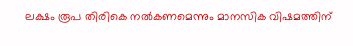ലക്ഷം രൂപ തിരികെ നൽകണമെന്നും മാനസിക വിഷമത്തിന്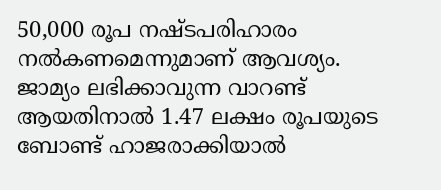50,000 രൂപ നഷ്ടപരിഹാരം നൽകണമെന്നുമാണ് ആവശ്യം. ജാമ്യം ലഭിക്കാവുന്ന വാറണ്ട് ആയതിനാൽ 1.47 ലക്ഷം രൂപയുടെ ബോണ്ട് ഹാജരാക്കിയാൽ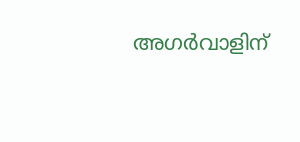അഗർവാളിന്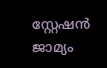സ്റ്റേഷൻ ജാമ്യം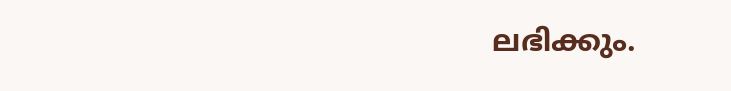ലഭിക്കും.